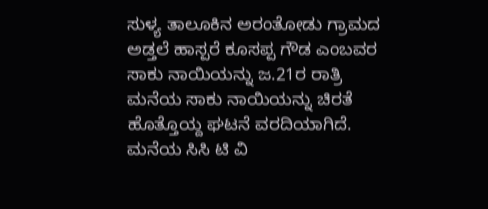ಸುಳ್ಯ ತಾಲೂಕಿನ ಅರಂತೋಡು ಗ್ರಾಮದ ಅಡ್ತಲೆ ಹಾಸ್ಪರೆ ಕೂಸಪ್ಪ ಗೌಡ ಎಂಬವರ ಸಾಕು ನಾಯಿಯನ್ನು ಜ.21ರ ರಾತ್ರಿ ಮನೆಯ ಸಾಕು ನಾಯಿಯನ್ನು ಚಿರತೆ ಹೊತ್ತೊಯ್ದ ಘಟನೆ ವರದಿಯಾಗಿದೆ.
ಮನೆಯ ಸಿಸಿ ಟಿ ವಿ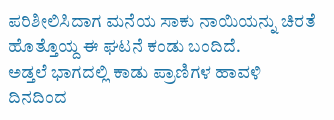ಪರಿಶೀಲಿಸಿದಾಗ ಮನೆಯ ಸಾಕು ನಾಯಿಯನ್ನು ಚಿರತೆ ಹೊತ್ತೊಯ್ದ ಈ ಘಟನೆ ಕಂಡು ಬಂದಿದೆ.
ಅಡ್ತಲೆ ಭಾಗದಲ್ಲಿ ಕಾಡು ಪ್ರಾಣಿಗಳ ಹಾವಳಿ ದಿನದಿಂದ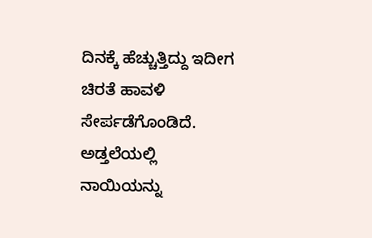ದಿನಕ್ಕೆ ಹೆಚ್ಚುತ್ತಿದ್ದು ಇದೀಗ ಚಿರತೆ ಹಾವಳಿ ಸೇರ್ಪಡೆಗೊಂಡಿದೆ.
ಅಡ್ತಲೆಯಲ್ಲಿ ನಾಯಿಯನ್ನು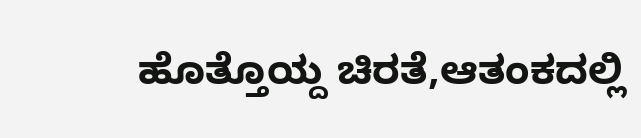ಹೊತ್ತೊಯ್ದ ಚಿರತೆ,ಆತಂಕದಲ್ಲಿ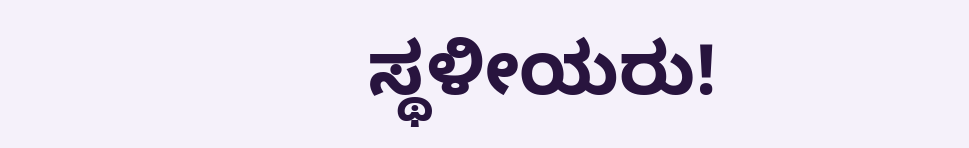ಸ್ಥಳೀಯರು!